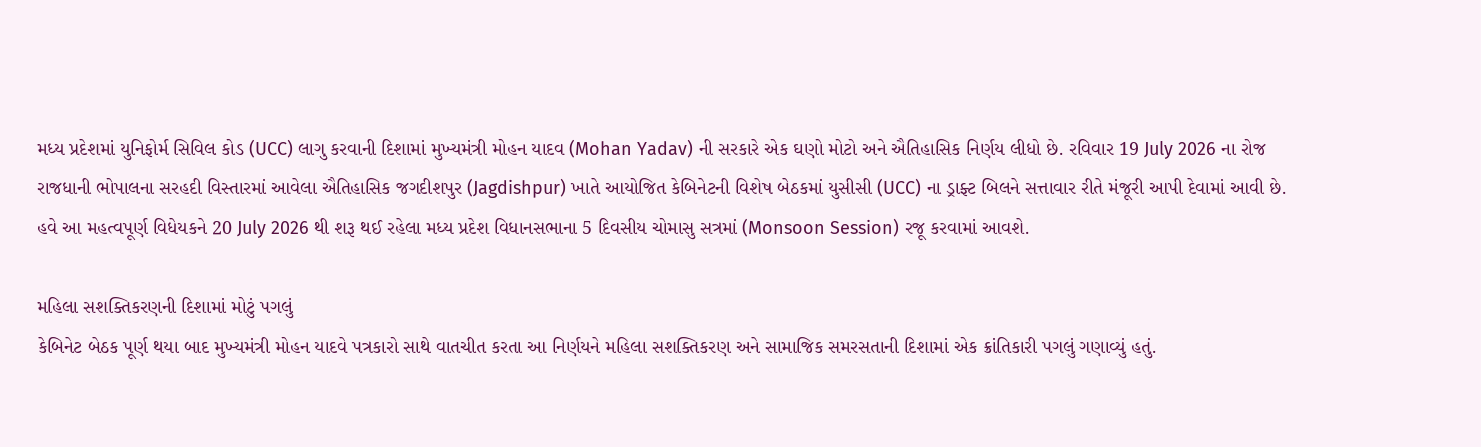મધ્ય પ્રદેશમાં યુનિફોર્મ સિવિલ કોડ (UCC) લાગુ કરવાની દિશામાં મુખ્યમંત્રી મોહન યાદવ (Mohan Yadav) ની સરકારે એક ઘણો મોટો અને ઐતિહાસિક નિર્ણય લીધો છે. રવિવાર 19 July 2026 ના રોજ રાજધાની ભોપાલના સરહદી વિસ્તારમાં આવેલા ઐતિહાસિક જગદીશપુર (Jagdishpur) ખાતે આયોજિત કેબિનેટની વિશેષ બેઠકમાં યુસીસી (UCC) ના ડ્રાફ્ટ બિલને સત્તાવાર રીતે મંજૂરી આપી દેવામાં આવી છે. હવે આ મહત્વપૂર્ણ વિધેયકને 20 July 2026 થી શરૂ થઈ રહેલા મધ્ય પ્રદેશ વિધાનસભાના 5 દિવસીય ચોમાસુ સત્રમાં (Monsoon Session) રજૂ કરવામાં આવશે.

મહિલા સશક્તિકરણની દિશામાં મોટું પગલું
કેબિનેટ બેઠક પૂર્ણ થયા બાદ મુખ્યમંત્રી મોહન યાદવે પત્રકારો સાથે વાતચીત કરતા આ નિર્ણયને મહિલા સશક્તિકરણ અને સામાજિક સમરસતાની દિશામાં એક ક્રાંતિકારી પગલું ગણાવ્યું હતું.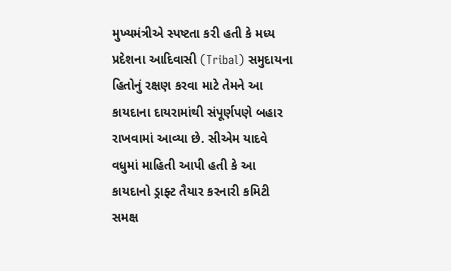મુખ્યમંત્રીએ સ્પષ્ટતા કરી હતી કે મધ્ય પ્રદેશના આદિવાસી (Tribal) સમુદાયના હિતોનું રક્ષણ કરવા માટે તેમને આ કાયદાના દાયરામાંથી સંપૂર્ણપણે બહાર રાખવામાં આવ્યા છે. સીએમ યાદવે વધુમાં માહિતી આપી હતી કે આ કાયદાનો ડ્રાફ્ટ તૈયાર કરનારી કમિટી સમક્ષ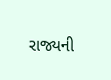રાજ્યની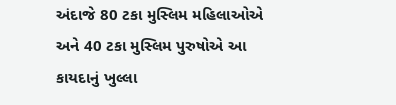અંદાજે 80 ટકા મુસ્લિમ મહિલાઓએ અને 40 ટકા મુસ્લિમ પુરુષોએ આ કાયદાનું ખુલ્લા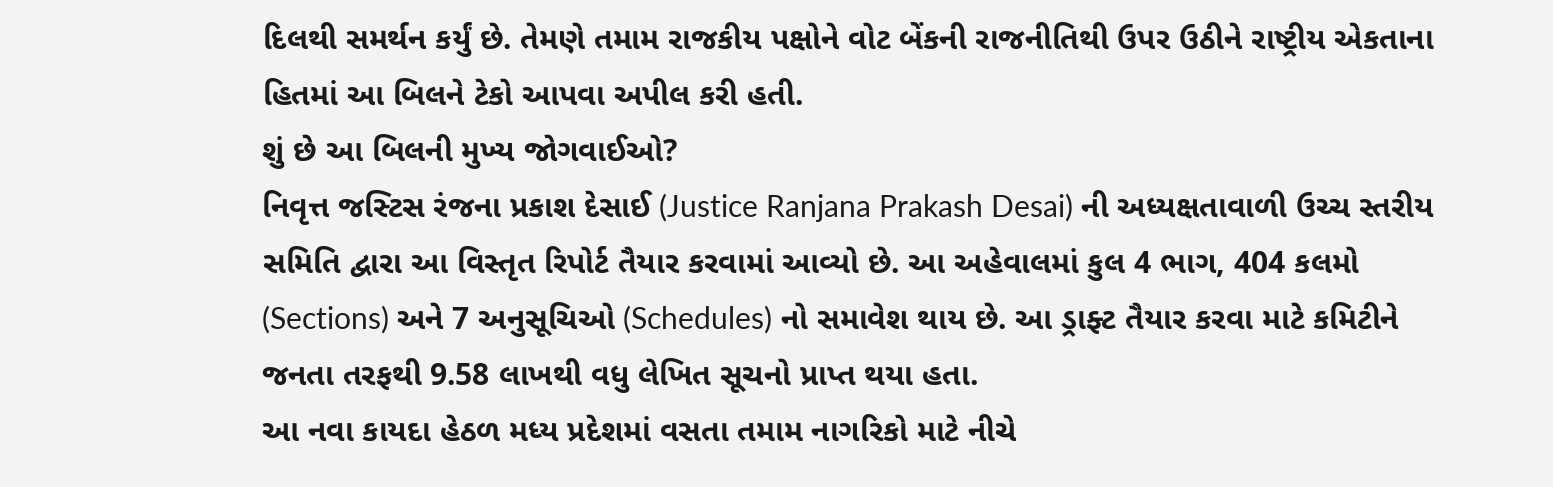દિલથી સમર્થન કર્યું છે. તેમણે તમામ રાજકીય પક્ષોને વોટ બેંકની રાજનીતિથી ઉપર ઉઠીને રાષ્ટ્રીય એકતાના હિતમાં આ બિલને ટેકો આપવા અપીલ કરી હતી.
શું છે આ બિલની મુખ્ય જોગવાઈઓ?
નિવૃત્ત જસ્ટિસ રંજના પ્રકાશ દેસાઈ (Justice Ranjana Prakash Desai) ની અધ્યક્ષતાવાળી ઉચ્ચ સ્તરીય સમિતિ દ્વારા આ વિસ્તૃત રિપોર્ટ તૈયાર કરવામાં આવ્યો છે. આ અહેવાલમાં કુલ 4 ભાગ, 404 કલમો (Sections) અને 7 અનુસૂચિઓ (Schedules) નો સમાવેશ થાય છે. આ ડ્રાફ્ટ તૈયાર કરવા માટે કમિટીને જનતા તરફથી 9.58 લાખથી વધુ લેખિત સૂચનો પ્રાપ્ત થયા હતા.
આ નવા કાયદા હેઠળ મધ્ય પ્રદેશમાં વસતા તમામ નાગરિકો માટે નીચે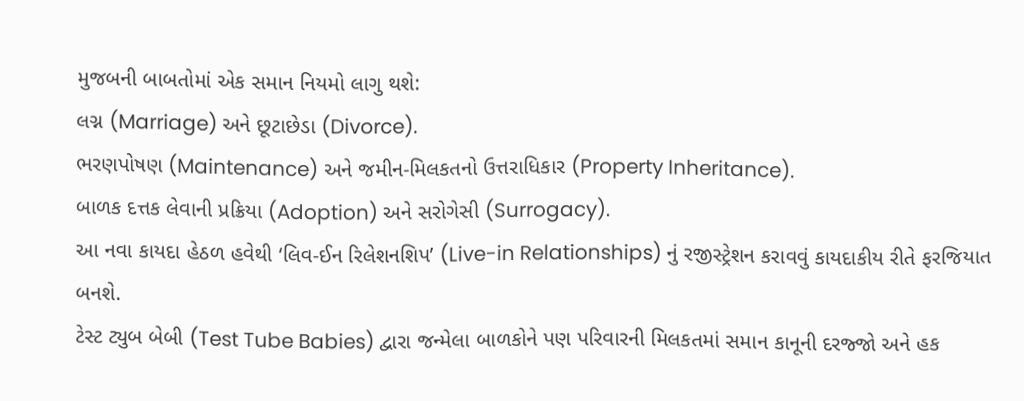મુજબની બાબતોમાં એક સમાન નિયમો લાગુ થશે:
લગ્ન (Marriage) અને છૂટાછેડા (Divorce).
ભરણપોષણ (Maintenance) અને જમીન-મિલકતનો ઉત્તરાધિકાર (Property Inheritance).
બાળક દત્તક લેવાની પ્રક્રિયા (Adoption) અને સરોગેસી (Surrogacy).
આ નવા કાયદા હેઠળ હવેથી ‘લિવ-ઈન રિલેશનશિપ’ (Live-in Relationships) નું રજીસ્ટ્રેશન કરાવવું કાયદાકીય રીતે ફરજિયાત બનશે.
ટેસ્ટ ટ્યુબ બેબી (Test Tube Babies) દ્વારા જન્મેલા બાળકોને પણ પરિવારની મિલકતમાં સમાન કાનૂની દરજ્જો અને હક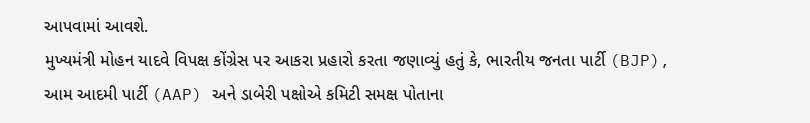આપવામાં આવશે.
મુખ્યમંત્રી મોહન યાદવે વિપક્ષ કોંગ્રેસ પર આકરા પ્રહારો કરતા જણાવ્યું હતું કે, ભારતીય જનતા પાર્ટી (BJP), આમ આદમી પાર્ટી (AAP) અને ડાબેરી પક્ષોએ કમિટી સમક્ષ પોતાના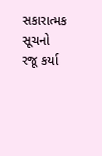સકારાત્મક સૂચનો રજૂ કર્યા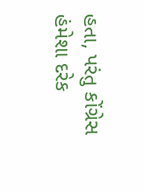હતા, પરંતુ કોંગ્રેસ હંમેશા દરેક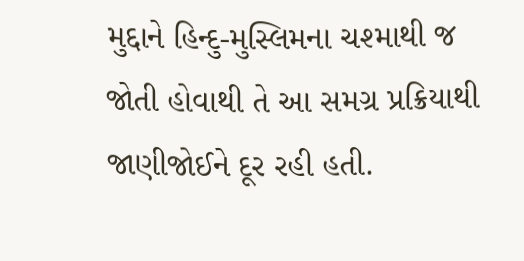મુદ્દાને હિન્દુ-મુસ્લિમના ચશ્માથી જ જોતી હોવાથી તે આ સમગ્ર પ્રક્રિયાથી જાણીજોઈને દૂર રહી હતી.